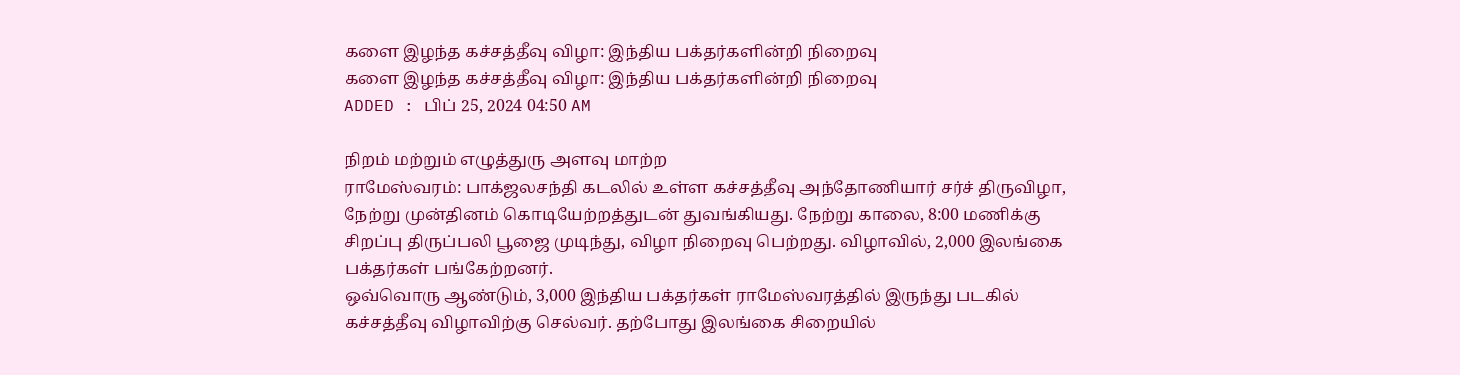களை இழந்த கச்சத்தீவு விழா: இந்திய பக்தர்களின்றி நிறைவு
களை இழந்த கச்சத்தீவு விழா: இந்திய பக்தர்களின்றி நிறைவு
ADDED : பிப் 25, 2024 04:50 AM

நிறம் மற்றும் எழுத்துரு அளவு மாற்ற
ராமேஸ்வரம்: பாக்ஜலசந்தி கடலில் உள்ள கச்சத்தீவு அந்தோணியார் சர்ச் திருவிழா, நேற்று முன்தினம் கொடியேற்றத்துடன் துவங்கியது. நேற்று காலை, 8:00 மணிக்கு சிறப்பு திருப்பலி பூஜை முடிந்து, விழா நிறைவு பெற்றது. விழாவில், 2,000 இலங்கை பக்தர்கள் பங்கேற்றனர்.
ஒவ்வொரு ஆண்டும், 3,000 இந்திய பக்தர்கள் ராமேஸ்வரத்தில் இருந்து படகில் கச்சத்தீவு விழாவிற்கு செல்வர். தற்போது இலங்கை சிறையில்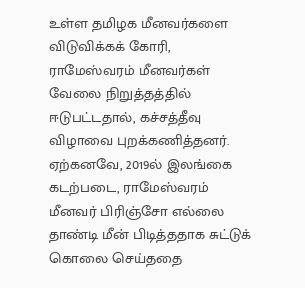உள்ள தமிழக மீனவர்களை விடுவிக்கக் கோரி, ராமேஸ்வரம் மீனவர்கள் வேலை நிறுத்தத்தில் ஈடுபட்டதால், கச்சத்தீவு விழாவை புறக்கணித்தனர்.
ஏற்கனவே, 2019ல் இலங்கை கடற்படை, ராமேஸ்வரம் மீனவர் பிரிஞ்சோ எல்லை தாண்டி மீன் பிடித்ததாக சுட்டுக் கொலை செய்ததை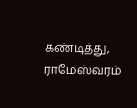கண்டித்து, ராமேஸ்வரம்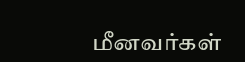மீனவர்கள்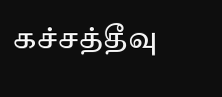கச்சத்தீவு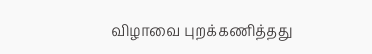விழாவை புறக்கணித்தது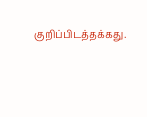குறிப்பிடத்தக்கது.